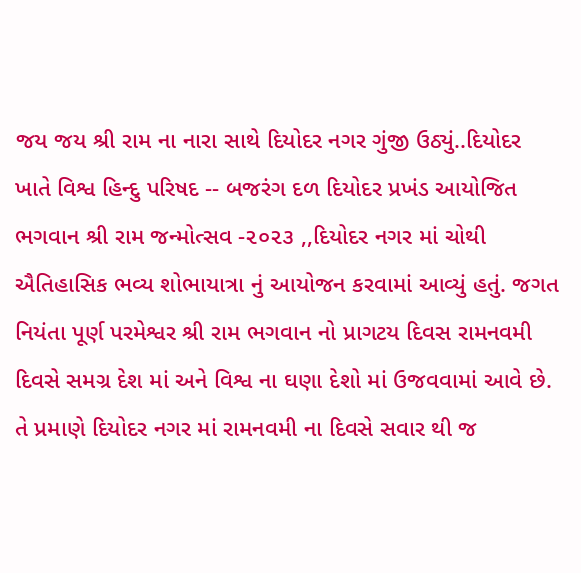જય જય શ્રી રામ ના નારા સાથે દિયોદર નગર ગુંજી ઉઠ્યું..દિયોદર ખાતે વિશ્વ હિન્દુ પરિષદ -- બજરંગ દળ દિયોદર પ્રખંડ આયોજિત ભગવાન શ્રી રામ જન્મોત્સવ -૨૦૨૩ ,,દિયોદર નગર માં ચોથી ઐતિહાસિક ભવ્ય શોભાયાત્રા નું આયોજન કરવામાં આવ્યું હતું. જગત નિયંતા પૂર્ણ પરમેશ્વર શ્રી રામ ભગવાન નો પ્રાગટય દિવસ રામનવમી દિવસે સમગ્ર દેશ માં અને વિશ્વ ના ઘણા દેશો માં ઉજવવામાં આવે છે. તે પ્રમાણે દિયોદર નગર માં રામનવમી ના દિવસે સવાર થી જ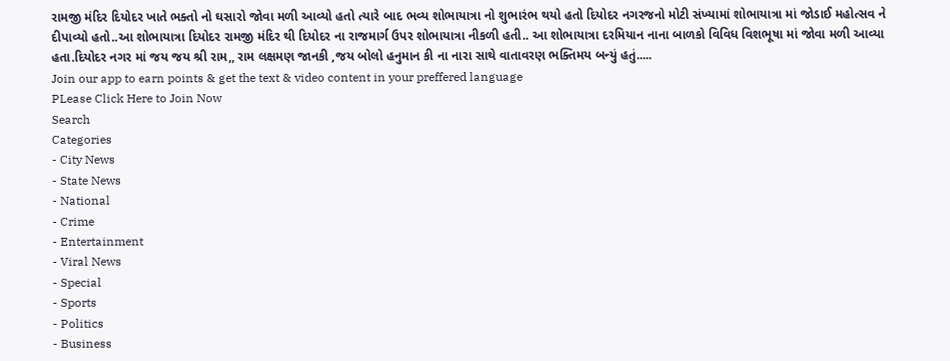રામજી મંદિર દિયોદર ખાતે ભક્તો નો ઘસારો જોવા મળી આવ્યો હતો ત્યારે બાદ ભવ્ય શોભાયાત્રા નો શુભારંભ થયો હતો દિયોદર નગરજનો મોટી સંખ્યામાં શોભાયાત્રા માં જોડાઈ મહોત્સવ ને દીપાવ્યો હતો..આ શોભાયાત્રા દિયોદર રામજી મંદિર થી દિયોદર ના રાજમાર્ગ ઉપર શોભાયાત્રા નીકળી હતી.. આ શોભાયાત્રા દરમિયાન નાના બાળકો વિવિધ વિશભૂષા માં જોવા મળી આવ્યા હતા.દિયોદર નગર માં જય જય શ્રી રામ,, રામ લક્ષમણ જાનકી ,જય બોલો હનુમાન કી ના નારા સાથે વાતાવરણ ભક્તિમય બન્યું હતું.....
Join our app to earn points & get the text & video content in your preffered language
PLease Click Here to Join Now
Search
Categories
- City News
- State News
- National
- Crime
- Entertainment
- Viral News
- Special
- Sports
- Politics
- Business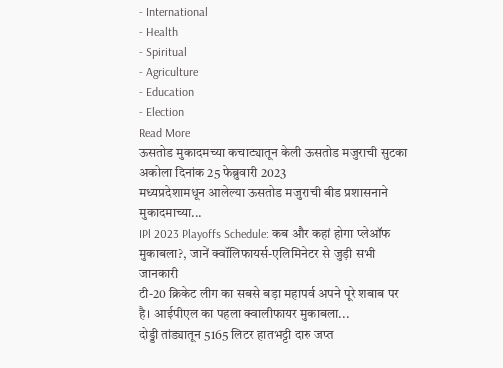- International
- Health
- Spiritual
- Agriculture
- Education
- Election
Read More
ऊसतोड मुकादमच्या कचाट्यातून केली ऊसतोड मजुराची सुटका
अकोला दिनांक 25 फेब्रुवारी 2023
मध्यप्रदेशामधून आलेल्या ऊसतोड मजुराची बीड प्रशासनाने मुकादमाच्या...
IPl 2023 Playoffs Schedule: कब और कहां होगा प्लेऑफ मुकाबला?, जानें क्वॉलिफायर्स-एलिमिनेटर से जुड़ी सभी जानकारी
टी-20 क्रिकेट लीग का सबसे बड़ा महापर्व अपने पूरे शबाब पर है। आईपीएल का पहला क्वालीफायर मुकाबला...
दोड्डी तांड्यातून 5165 लिटर हातभट्टी दारु जप्त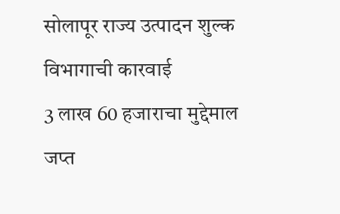सोलापूर राज्य उत्पादन शुल्क विभागाची कारवाई
3 लाख 60 हजाराचा मुद्देमाल जप्त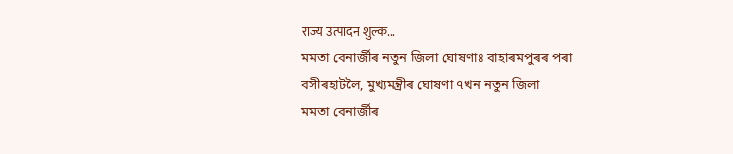राज्य उत्पादन शुल्क...
মমতা বেনাৰ্জীৰ নতুন জিলা ঘোষণাঃ বাহাৰমপুৰৰ পৰা বসীৰহাটলৈ, মুখ্যমন্ত্ৰীৰ ঘোষণা ৭খন নতুন জিলা
মমতা বেনাৰ্জীৰ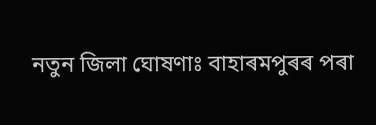নতুন জিলা ঘোষণাঃ বাহাৰমপুৰৰ পৰা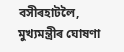বসীৰহাটলৈ, মুখ্যমন্ত্ৰীৰ ঘোষণা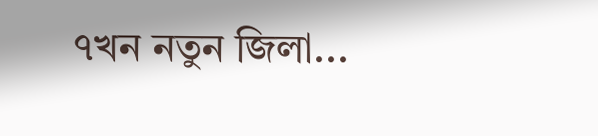৭খন নতুন জিলা...